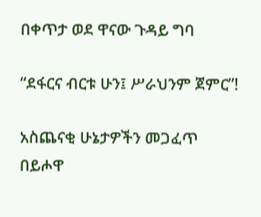በቀጥታ ወደ ዋናው ጉዳይ ግባ

“ደፋርና ብርቱ ሁን፤ ሥራህንም ጀምር”!

አስጨናቂ ሁኔታዎችን መጋፈጥ በይሖዋ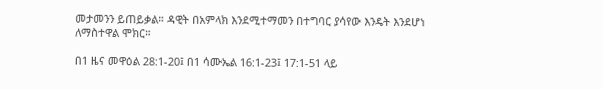መታመንን ይጠይቃል። ዳዊት በአምላክ እንደሚተማመን በተግባር ያሳየው እንዴት እንደሆነ ለማስተዋል ሞክር።

በ1 ዜና መዋዕል 28:1-20፤ በ1 ሳሙኤል 16:1-23፤ 17:1-51 ላይ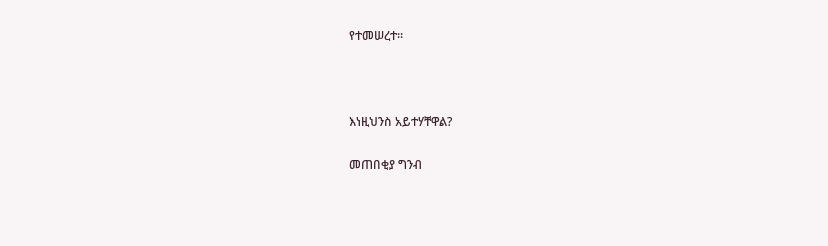የተመሠረተ።



እነዚህንስ አይተሃቸዋል?

መጠበቂያ ግንብ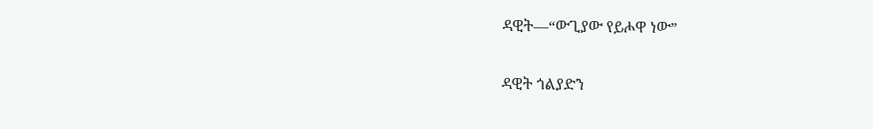ዳዊት—“ውጊያው የይሖዋ ነው”

ዳዊት ጎልያድን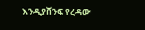እንዲያሸንፍ የረዳው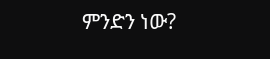ምንድን ነው?